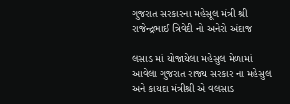ગુજરાત સરકારના મહેસૂલ મંત્રી શ્રી રાજેન્દ્રભાઈ ત્રિવેદી નો અનેરો અંદાજ

લસાડ માં યોજાયેલા મહેસુલ મેળામાં આવેલા ગુજરાત રાજ્ય સરકાર ના મહેસુલ અને કાયદા મંત્રીશ્રી એ વલસાડ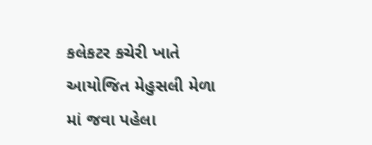કલેકટર કચેરી ખાતે આયોજિત મેહુસલી મેળા માં જવા પહેલા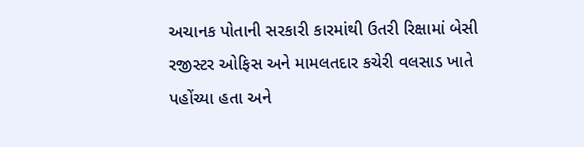અચાનક પોતાની સરકારી કારમાંથી ઉતરી રિક્ષામાં બેસી રજીસ્ટર ઓફિસ અને મામલતદાર કચેરી વલસાડ ખાતે પહોંચ્યા હતા અને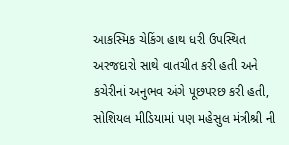આકસ્મિક ચેકિંગ હાથ ધરી ઉપસ્થિત અરજદારો સાથે વાતચીત કરી હતી અને કચેરીનાં અનુભવ અંગે પૂછપરછ કરી હતી, સોશિયલ મીડિયામાં પણ મહેસુલ મંત્રીશ્રી ની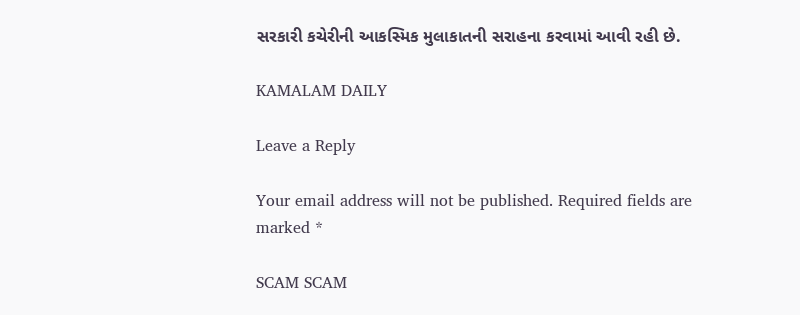સરકારી કચેરીની આકસ્મિક મુલાકાતની સરાહના કરવામાં આવી રહી છે.

KAMALAM DAILY

Leave a Reply

Your email address will not be published. Required fields are marked *

SCAM SCAM